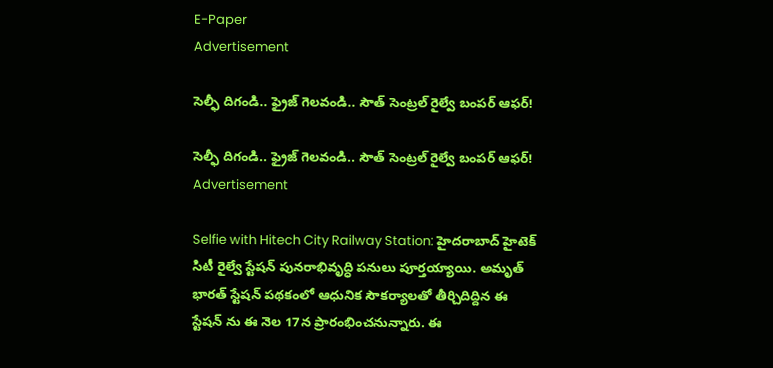E-Paper
Advertisement

సెల్ఫీ దిగండి.. ఫ్రైజ్ గెలవండి.. సౌత్ సెంట్రల్ రైల్వే బంపర్ ఆఫర్!

సెల్ఫీ దిగండి.. ఫ్రైజ్ గెలవండి.. సౌత్ సెంట్రల్ రైల్వే బంపర్ ఆఫర్!
Advertisement

Selfie with Hitech City Railway Station: హైదరాబాద్‌ హైటెక్ సిటీ రైల్వే స్టేషన్ పునరాభివృద్ధి పనులు పూర్తయ్యాయి. అమృత్ భారత్ స్టేషన్ పథకంలో ఆధునిక సౌకర్యాలతో తీర్చిదిద్దిన ఈ స్టేషన్‌ ను ఈ నెల 17న ప్రారంభించనున్నారు. ఈ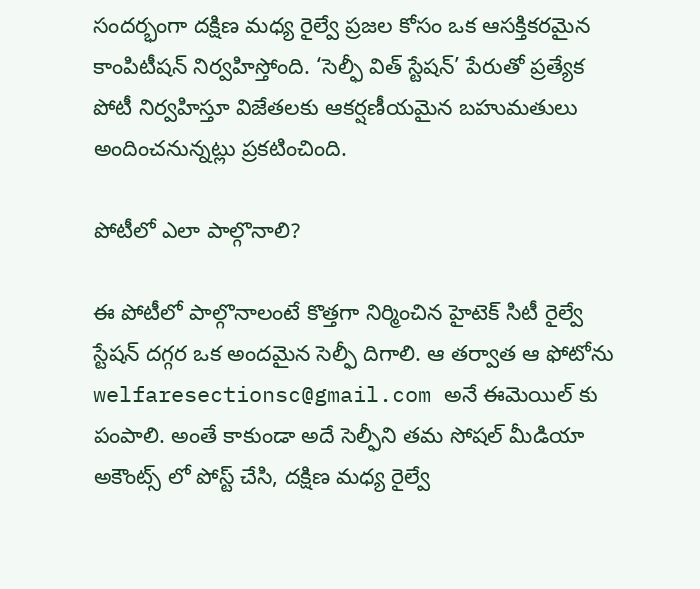సందర్భంగా దక్షిణ మధ్య రైల్వే ప్రజల కోసం ఒక ఆసక్తికరమైన కాంపిటీషన్ నిర్వహిస్తోంది. ‘సెల్ఫీ విత్ స్టేషన్’ పేరుతో ప్రత్యేక పోటీ నిర్వహిస్తూ విజేతలకు ఆకర్షణీయమైన బహుమతులు అందించనున్నట్లు ప్రకటించింది.

పోటీలో ఎలా పాల్గొనాలి?

ఈ పోటీలో పాల్గొనాలంటే కొత్తగా నిర్మించిన హైటెక్ సిటీ రైల్వే స్టేషన్ దగ్గర ఒక అందమైన సెల్ఫీ దిగాలి. ఆ తర్వాత ఆ ఫోటోను welfaresectionsc@gmail.com అనే ఈమెయిల్‌ కు పంపాలి. అంతే కాకుండా అదే సెల్ఫీని తమ సోషల్ మీడియా అకౌంట్స్ లో పోస్ట్ చేసి, దక్షిణ మధ్య రైల్వే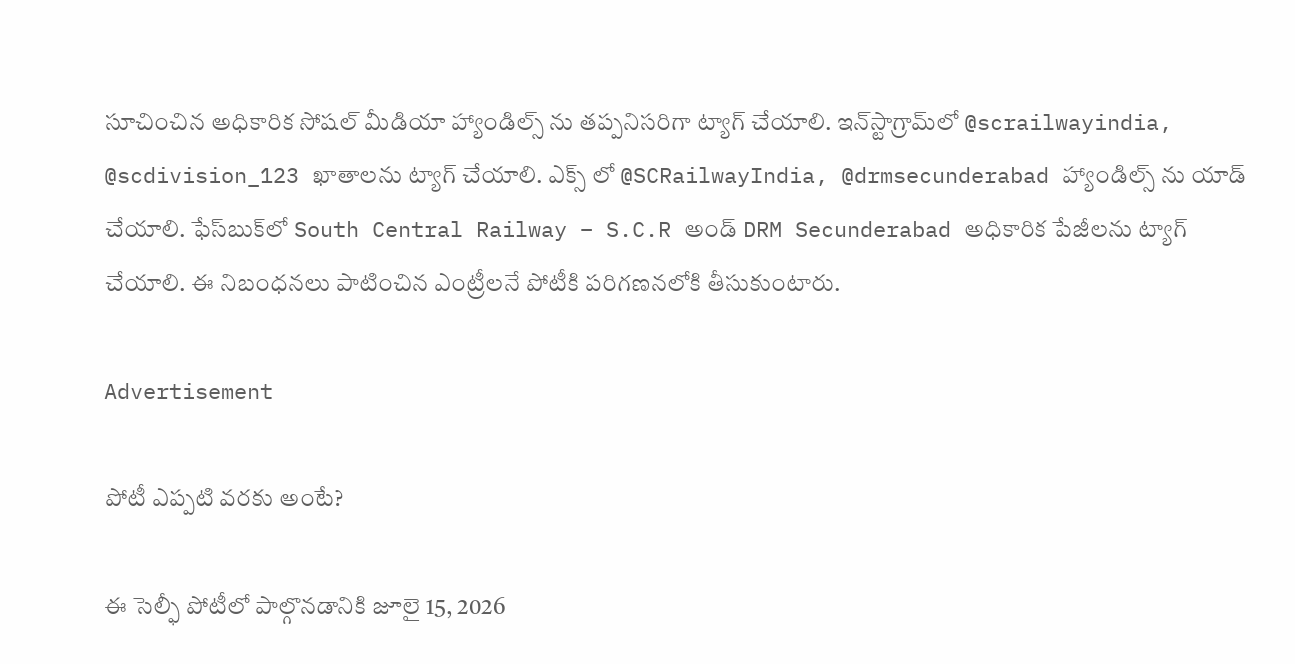సూచించిన అధికారిక సోషల్ మీడియా హ్యాండిల్స్‌ ను తప్పనిసరిగా ట్యాగ్ చేయాలి. ఇన్‌స్టాగ్రామ్‌లో @scrailwayindia, @scdivision_123 ఖాతాలను ట్యాగ్ చేయాలి. ఎక్స్ లో @SCRailwayIndia, @drmsecunderabad హ్యాండిల్స్‌ ను యాడ్ చేయాలి. ఫేస్‌బుక్‌లో South Central Railway – S.C.R అండ్ DRM Secunderabad అధికారిక పేజీలను ట్యాగ్ చేయాలి. ఈ నిబంధనలు పాటించిన ఎంట్రీలనే పోటీకి పరిగణనలోకి తీసుకుంటారు.

Advertisement

పోటీ ఎప్పటి వరకు అంటే?

ఈ సెల్ఫీ పోటీలో పాల్గొనడానికి జూలై 15, 2026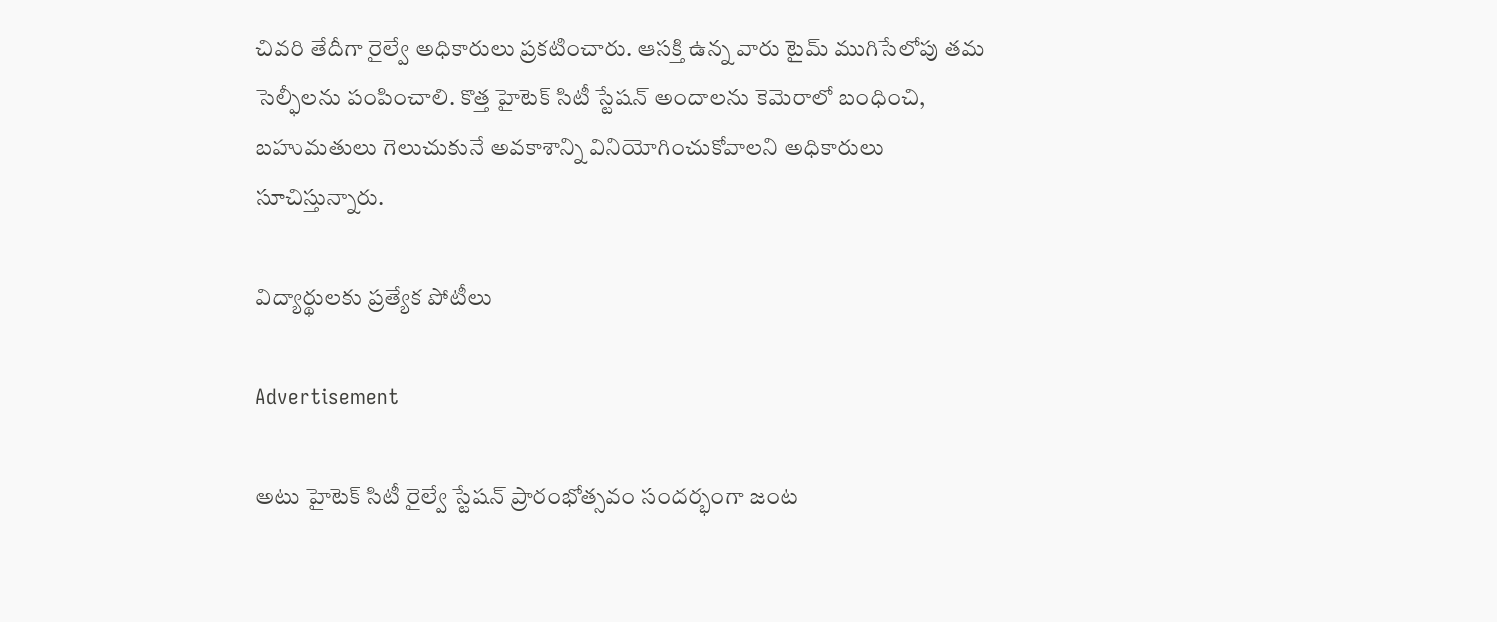చివరి తేదీగా రైల్వే అధికారులు ప్రకటించారు. ఆసక్తి ఉన్న వారు టైమ్ ముగిసేలోపు తమ సెల్ఫీలను పంపించాలి. కొత్త హైటెక్ సిటీ స్టేషన్ అందాలను కెమెరాలో బంధించి, బహుమతులు గెలుచుకునే అవకాశాన్ని వినియోగించుకోవాలని అధికారులు సూచిస్తున్నారు.

విద్యార్థులకు ప్రత్యేక పోటీలు

Advertisement

అటు హైటెక్ సిటీ రైల్వే స్టేషన్ ప్రారంభోత్సవం సందర్భంగా జంట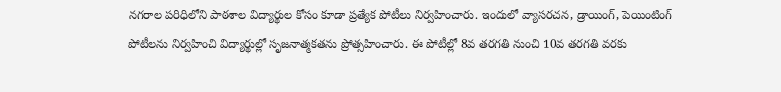నగరాల పరిధిలోని పాఠశాల విద్యార్థుల కోసం కూడా ప్రత్యేక పోటీలు నిర్వహించారు. ఇందులో వ్యాసరచన, డ్రాయింగ్, పెయింటింగ్ పోటీలను నిర్వహించి విద్యార్థుల్లో సృజనాత్మకతను ప్రోత్సహించారు. ఈ పోటీల్లో 8వ తరగతి నుంచి 10వ తరగతి వరకు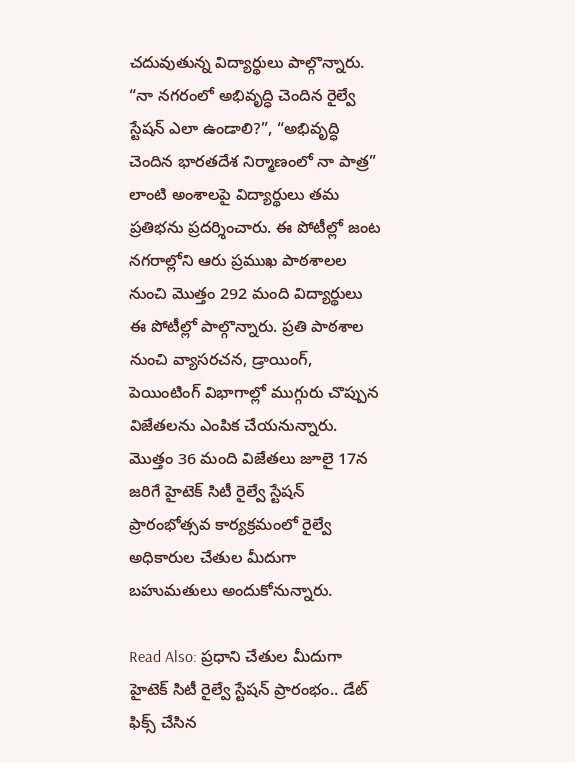చదువుతున్న విద్యార్థులు పాల్గొన్నారు. “నా నగరంలో అభివృద్ధి చెందిన రైల్వే స్టేషన్ ఎలా ఉండాలి?”, “అభివృద్ధి చెందిన భారతదేశ నిర్మాణంలో నా పాత్ర” లాంటి అంశాలపై విద్యార్థులు తమ ప్రతిభను ప్రదర్శించారు. ఈ పోటీల్లో జంట నగరాల్లోని ఆరు ప్రముఖ పాఠశాలల నుంచి మొత్తం 292 మంది విద్యార్థులు ఈ పోటీల్లో పాల్గొన్నారు. ప్రతి పాఠశాల నుంచి వ్యాసరచన, డ్రాయింగ్, పెయింటింగ్ విభాగాల్లో ముగ్గురు చొప్పున విజేతలను ఎంపిక చేయనున్నారు. మొత్తం 36 మంది విజేతలు జూలై 17న జరిగే హైటెక్ సిటీ రైల్వే స్టేషన్ ప్రారంభోత్సవ కార్యక్రమంలో రైల్వే అధికారుల చేతుల మీదుగా బహుమతులు అందుకోనున్నారు.

Read Also: ప్రధాని చేతుల మీదుగా హైటెక్ సిటీ రైల్వే స్టేషన్ ప్రారంభం.. డేట్ ఫిక్స్ చేసిన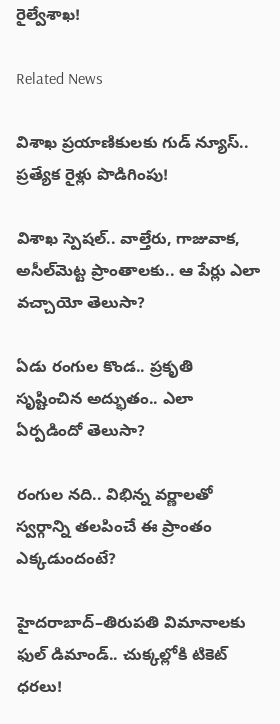రైల్వేశాఖ!

Related News

విశాఖ ప్రయాణికులకు గుడ్ న్యూస్.. ప్రత్యేక రైళ్లు పొడిగింపు!

విశాఖ స్పెషల్.. వాల్తేరు, గాజువాక, అసీల్‌మెట్ట ప్రాంతాలకు.. ఆ పేర్లు ఎలా వచ్చాయో తెలుసా?

ఏడు రంగుల కొండ.. ప్రకృతి సృష్టించిన అద్భుతం.. ఎలా ఏర్పడిందో తెలుసా?

రంగుల నది.. విభిన్న వర్ణాలతో స్వర్గాన్ని తలపించే ఈ ప్రాంతం ఎక్కడుందంటే?

హైదరాబాద్–తిరుపతి విమానాలకు ఫుల్ డిమాండ్.. చుక్కల్లోకి టికెట్ ధరలు!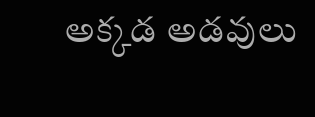అక్కడ అడవులు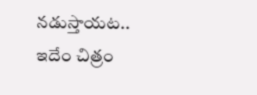నడుస్తాయట.. ఇదేం చిత్రం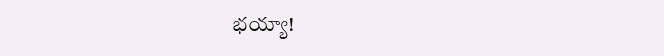భయ్యా!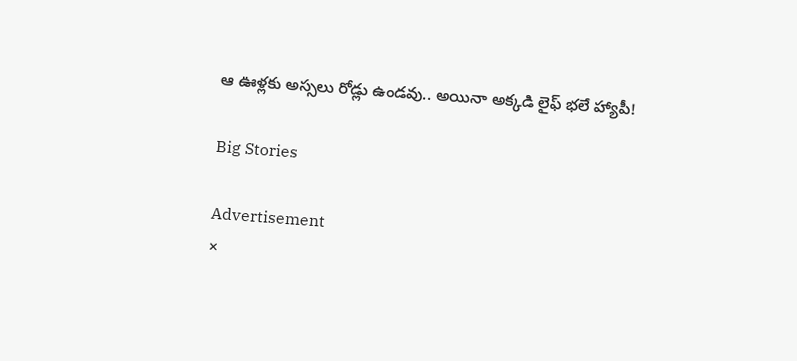ఆ ఊళ్లకు అస్సలు రోడ్లు ఉండవు.. అయినా అక్కడి లైఫ్ భలే హ్యాపీ!

Big Stories

Advertisement
×